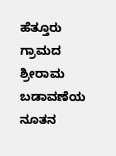ಹೆತ್ತೂರು ಗ್ರಾಮದ ಶ್ರೀರಾಮ ಬಡಾವಣೆಯ ನೂತನ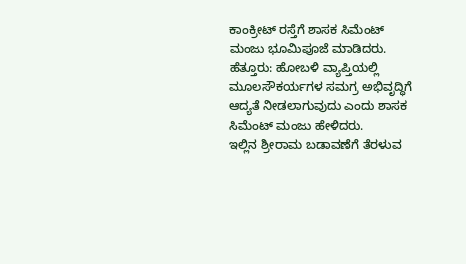ಕಾಂಕ್ರೀಟ್ ರಸ್ತೆಗೆ ಶಾಸಕ ಸಿಮೆಂಟ್ ಮಂಜು ಭೂಮಿಪೂಜೆ ಮಾಡಿದರು.
ಹೆತ್ತೂರು: ಹೋಬಳಿ ವ್ಯಾಪ್ತಿಯಲ್ಲಿ ಮೂಲಸೌಕರ್ಯಗಳ ಸಮಗ್ರ ಅಭಿವೃದ್ಧಿಗೆ ಆದ್ಯತೆ ನೀಡಲಾಗುವುದು ಎಂದು ಶಾಸಕ ಸಿಮೆಂಟ್ ಮಂಜು ಹೇಳಿದರು.
ಇಲ್ಲಿನ ಶ್ರೀರಾಮ ಬಡಾವಣೆಗೆ ತೆರಳುವ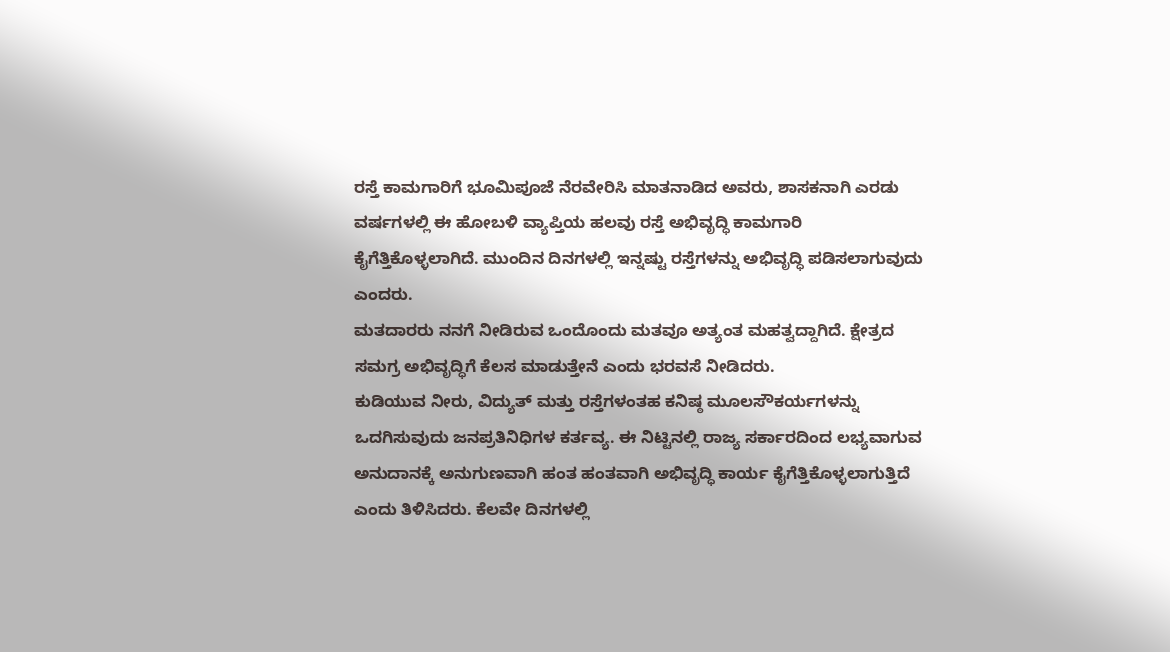ರಸ್ತೆ ಕಾಮಗಾರಿಗೆ ಭೂಮಿಪೂಜೆ ನೆರವೇರಿಸಿ ಮಾತನಾಡಿದ ಅವರು, ಶಾಸಕನಾಗಿ ಎರಡು ವರ್ಷಗಳಲ್ಲಿ ಈ ಹೋಬಳಿ ವ್ಯಾಪ್ತಿಯ ಹಲವು ರಸ್ತೆ ಅಭಿವೃದ್ಧಿ ಕಾಮಗಾರಿ ಕೈಗೆತ್ತಿಕೊಳ್ಳಲಾಗಿದೆ. ಮುಂದಿನ ದಿನಗಳಲ್ಲಿ ಇನ್ನಷ್ಟು ರಸ್ತೆಗಳನ್ನು ಅಭಿವೃದ್ಧಿ ಪಡಿಸಲಾಗುವುದು ಎಂದರು.
ಮತದಾರರು ನನಗೆ ನೀಡಿರುವ ಒಂದೊಂದು ಮತವೂ ಅತ್ಯಂತ ಮಹತ್ವದ್ದಾಗಿದೆ. ಕ್ಷೇತ್ರದ ಸಮಗ್ರ ಅಭಿವೃದ್ಧಿಗೆ ಕೆಲಸ ಮಾಡುತ್ತೇನೆ ಎಂದು ಭರವಸೆ ನೀಡಿದರು.
ಕುಡಿಯುವ ನೀರು, ವಿದ್ಯುತ್ ಮತ್ತು ರಸ್ತೆಗಳಂತಹ ಕನಿಷ್ಠ ಮೂಲಸೌಕರ್ಯಗಳನ್ನು ಒದಗಿಸುವುದು ಜನಪ್ರತಿನಿಧಿಗಳ ಕರ್ತವ್ಯ. ಈ ನಿಟ್ಟಿನಲ್ಲಿ ರಾಜ್ಯ ಸರ್ಕಾರದಿಂದ ಲಭ್ಯವಾಗುವ ಅನುದಾನಕ್ಕೆ ಅನುಗುಣವಾಗಿ ಹಂತ ಹಂತವಾಗಿ ಅಭಿವೃದ್ಧಿ ಕಾರ್ಯ ಕೈಗೆತ್ತಿಕೊಳ್ಳಲಾಗುತ್ತಿದೆ ಎಂದು ತಿಳಿಸಿದರು. ಕೆಲವೇ ದಿನಗಳಲ್ಲಿ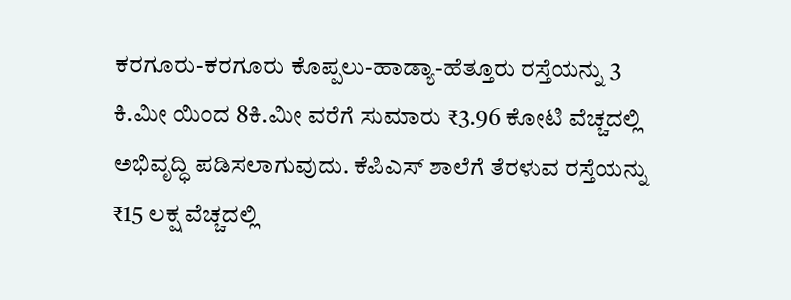ಕರಗೂರು-ಕರಗೂರು ಕೊಪ್ಪಲು-ಹಾಡ್ಯಾ-ಹೆತ್ತೂರು ರಸ್ತೆಯನ್ನು 3 ಕಿ.ಮೀ ಯಿಂದ 8ಕಿ.ಮೀ ವರೆಗೆ ಸುಮಾರು ₹3.96 ಕೋಟಿ ವೆಚ್ಚದಲ್ಲಿ ಅಭಿವೃದ್ಧಿ ಪಡಿಸಲಾಗುವುದು. ಕೆಪಿಎಸ್ ಶಾಲೆಗೆ ತೆರಳುವ ರಸ್ತೆಯನ್ನು ₹15 ಲಕ್ಷ ವೆಚ್ಚದಲ್ಲಿ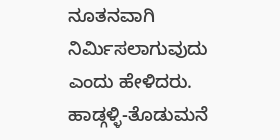ನೂತನವಾಗಿ ನಿರ್ಮಿಸಲಾಗುವುದು ಎಂದು ಹೇಳಿದರು.
ಹಾಡ್ಗಳ್ಳಿ-ತೊಡುಮನೆ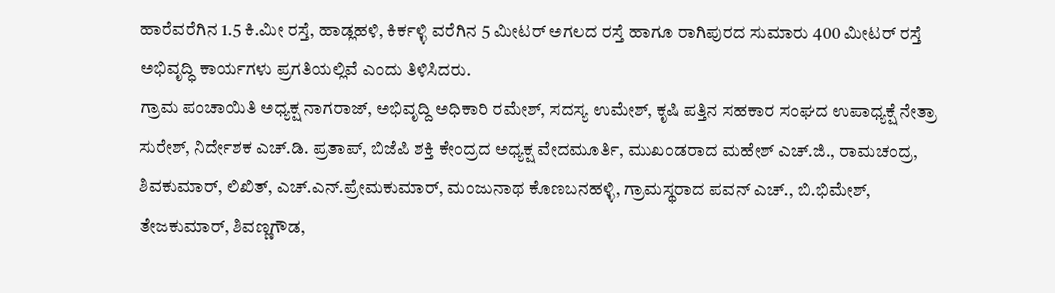ಹಾರೆವರೆಗಿನ 1.5 ಕಿ.ಮೀ ರಸ್ತೆ, ಹಾಡ್ಲಹಳಿ, ಕಿರ್ಕಳ್ಳಿ ವರೆಗಿನ 5 ಮೀಟರ್ ಅಗಲದ ರಸ್ತೆ ಹಾಗೂ ರಾಗಿಪುರದ ಸುಮಾರು 400 ಮೀಟರ್ ರಸ್ತೆ ಅಭಿವೃದ್ಧಿ ಕಾರ್ಯಗಳು ಪ್ರಗತಿಯಲ್ಲಿವೆ ಎಂದು ತಿಳಿಸಿದರು.
ಗ್ರಾಮ ಪಂಚಾಯಿತಿ ಅಧ್ಯಕ್ಷ ನಾಗರಾಜ್, ಅಭಿವೃದ್ದಿ ಅಧಿಕಾರಿ ರಮೇಶ್, ಸದಸ್ಯ ಉಮೇಶ್, ಕೃಷಿ ಪತ್ತಿನ ಸಹಕಾರ ಸಂಘದ ಉಪಾಧ್ಯಕ್ಷೆ ನೇತ್ರಾ ಸುರೇಶ್, ನಿರ್ದೇಶಕ ಎಚ್.ಡಿ. ಪ್ರತಾಪ್, ಬಿಜೆಪಿ ಶಕ್ತಿ ಕೇಂದ್ರದ ಅಧ್ಯಕ್ಷ ವೇದಮೂರ್ತಿ, ಮುಖಂಡರಾದ ಮಹೇಶ್ ಎಚ್.ಜಿ., ರಾಮಚಂದ್ರ, ಶಿವಕುಮಾರ್, ಲಿಖಿತ್, ಎಚ್.ಎನ್.ಪ್ರೇಮಕುಮಾರ್, ಮಂಜುನಾಥ ಕೊಣಬನಹಳ್ಳಿ, ಗ್ರಾಮಸ್ಥರಾದ ಪವನ್ ಎಚ್., ಬಿ.ಭಿಮೇಶ್, ತೇಜಕುಮಾರ್, ಶಿವಣ್ಣಗೌಡ,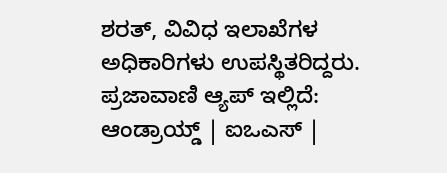ಶರತ್, ವಿವಿಧ ಇಲಾಖೆಗಳ ಅಧಿಕಾರಿಗಳು ಉಪಸ್ಥಿತರಿದ್ದರು.
ಪ್ರಜಾವಾಣಿ ಆ್ಯಪ್ ಇಲ್ಲಿದೆ: ಆಂಡ್ರಾಯ್ಡ್ | ಐಒಎಸ್ |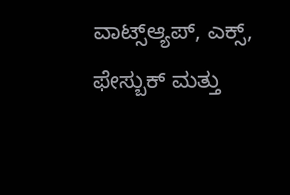ವಾಟ್ಸ್ಆ್ಯಪ್, ಎಕ್ಸ್, ಫೇಸ್ಬುಕ್ ಮತ್ತು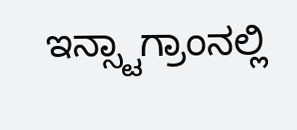ಇನ್ಸ್ಟಾಗ್ರಾಂನಲ್ಲಿ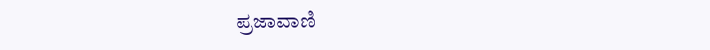ಪ್ರಜಾವಾಣಿ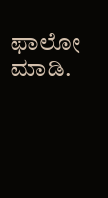ಫಾಲೋ ಮಾಡಿ.